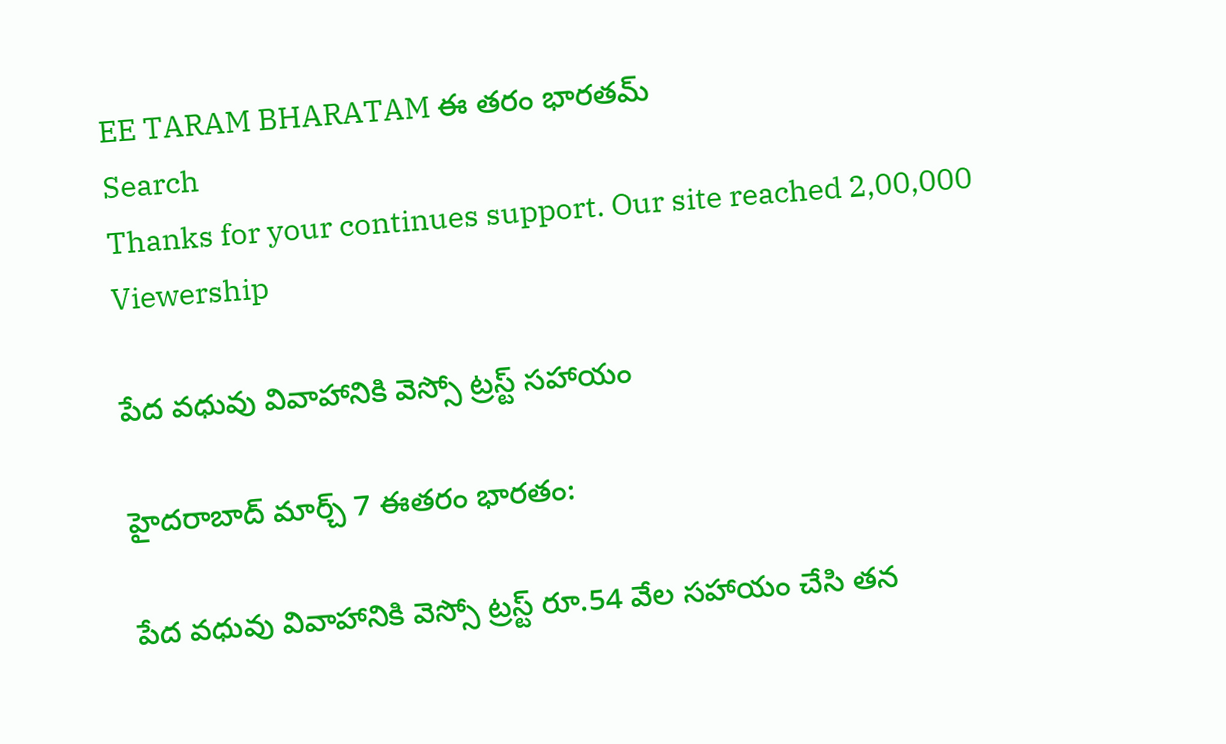EE TARAM BHARATAM ఈ తరం భారతమ్
Search
Thanks for your continues support. Our site reached 2,00,000 Viewership

పేద వధువు వివాహానికి వెస్సో ట్రస్ట్ సహాయం

హైదరాబాద్ మార్చ్ 7 ఈతరం భారతం:

పేద వధువు వివాహానికి వెస్సో ట్రస్ట్ రూ.54 వేల సహాయం చేసి తన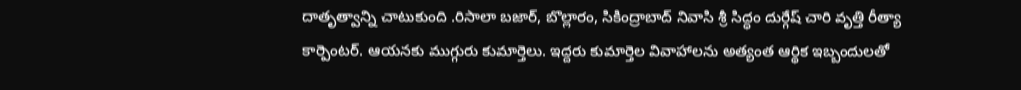దాతృత్వాన్ని చాటుకుంది .రిసాలా బజార్, బొల్లారం, సికింద్రాబాద్ నివాసి శ్రీ సిద్ధం దుర్గేష్ చారి వృత్తి రీత్యా కార్పెంటర్. ఆయనకు ముగ్గురు కుమార్తెలు. ఇద్దరు కుమార్తెల వివాహాలను అత్యంత ఆర్థిక ఇబ్బందులతో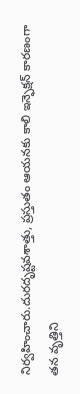నిర్వహించారు.దురదృష్టవశాత్తు, ప్రస్తుతం ఆయనకు కాలి ఇన్ఫెక్షన్ కారణంగా తన వృత్తిని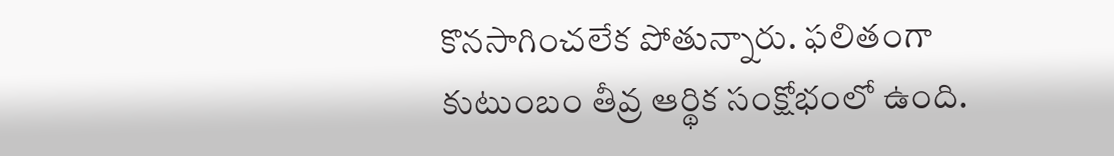కొనసాగించలేక పోతున్నారు. ఫలితంగా కుటుంబం తీవ్ర ఆర్థిక సంక్షోభంలో ఉంది.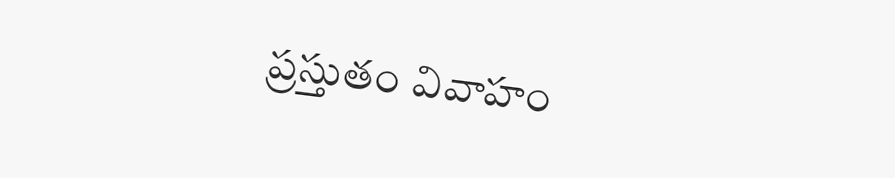ప్రస్తుతం వివాహం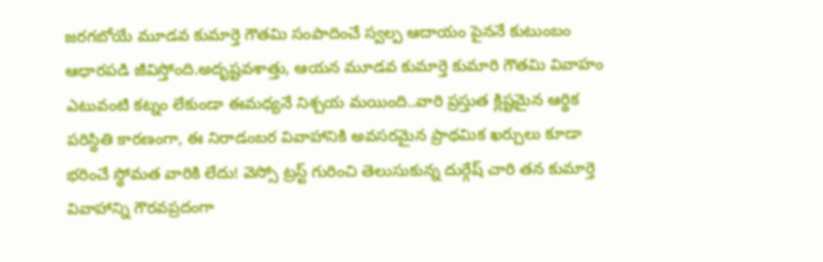జరగబోయే మూడవ కుమార్తె గౌతమి సంపాదించే స్వల్ప ఆదాయం పైననే కుటుంబం ఆధారపడి జీవిస్తోంది.అదృష్టవశాత్తు, ఆయన మూడవ కుమార్తె కుమారి గౌతమి వివాహం ఎటువంటి కట్నం లేకుండా ఈమధ్యనే నిశ్చయ మయింది..వారి ప్రస్తుత క్లిష్టమైన ఆర్థిక పరిస్థితి కారణంగా, ఈ నిరాడంబర వివాహానికి అవసరమైన ప్రాథమిక ఖర్చులు కూడా భరించే స్థోమత వారికి లేదు! వెస్సో ట్రస్ట్ గురించి తెలుసుకున్న దుర్గేష్ చారి తన కుమార్తె వివాహాన్ని గౌరవప్రదంగా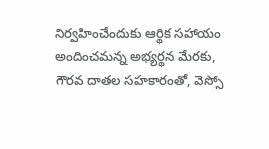నిర్వహించేందుకు ఆర్థిక సహాయం అందించమన్న అభ్యర్థన మేరకు, గౌరవ దాతల సహకారంతో, వెస్సో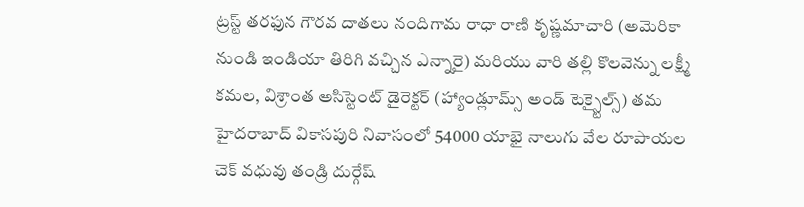ట్రస్ట్ తరఫున గౌరవ దాతలు నందిగామ రాధా రాణి కృష్ణమాచారి (అమెరికా నుండి ఇండియా తిరిగి వచ్చిన ఎన్నారై) మరియు వారి తల్లి కొలవెన్ను లక్ష్మీ కమల, విశ్రాంత అసిస్టెంట్ డైరెక్టర్ (హ్యాండ్లూమ్స్ అండ్ టెక్స్టైల్స్) తమ హైదరాబాద్ వికాసపురి నివాసంలో 54000 యాభై నాలుగు వేల రూపాయల చెక్ వధువు తండ్రి దుర్గేష్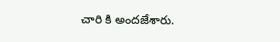చారి కి అందజేశారు.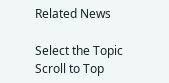Related News

Select the Topic
Scroll to Top